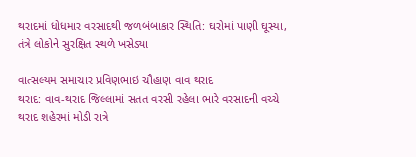થરાદમાં ધોધમાર વરસાદથી જળબંબાકાર સ્થિતિ: ઘરોમાં પાણી ઘૂસ્યા, તંત્રે લોકોને સુરક્ષિત સ્થળે ખસેડ્યા

વાત્સલ્યમ સમાચાર પ્રવિણભાઇ ચૌહાણ વાવ થરાદ
થરાદ: વાવ-થરાદ જિલ્લામાં સતત વરસી રહેલા ભારે વરસાદની વચ્ચે થરાદ શહેરમાં મોડી રાત્રે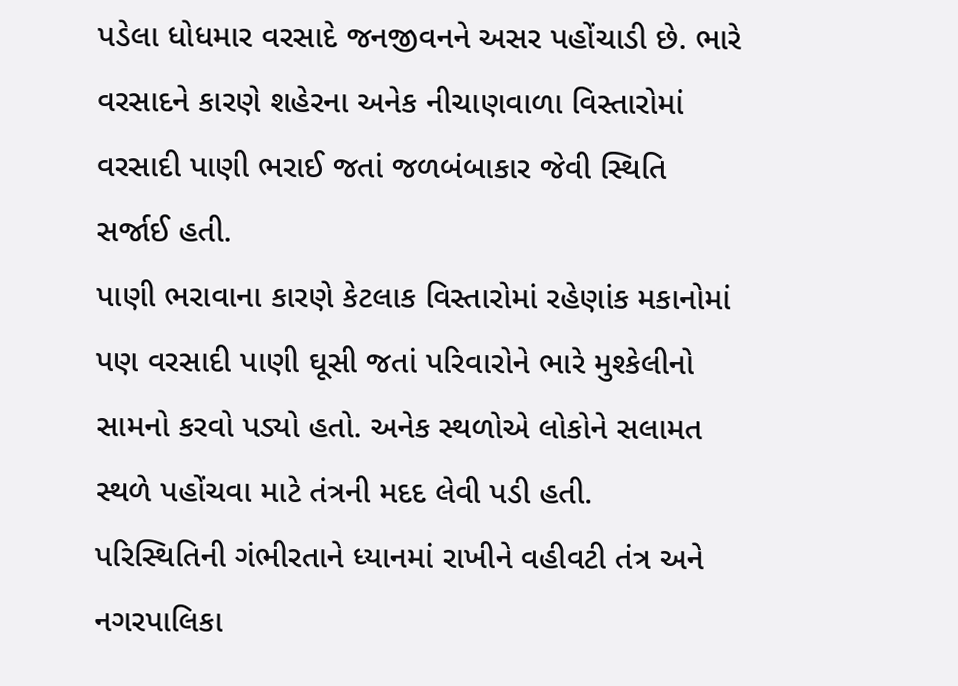પડેલા ધોધમાર વરસાદે જનજીવનને અસર પહોંચાડી છે. ભારે વરસાદને કારણે શહેરના અનેક નીચાણવાળા વિસ્તારોમાં વરસાદી પાણી ભરાઈ જતાં જળબંબાકાર જેવી સ્થિતિ સર્જાઈ હતી.
પાણી ભરાવાના કારણે કેટલાક વિસ્તારોમાં રહેણાંક મકાનોમાં પણ વરસાદી પાણી ઘૂસી જતાં પરિવારોને ભારે મુશ્કેલીનો સામનો કરવો પડ્યો હતો. અનેક સ્થળોએ લોકોને સલામત સ્થળે પહોંચવા માટે તંત્રની મદદ લેવી પડી હતી.
પરિસ્થિતિની ગંભીરતાને ધ્યાનમાં રાખીને વહીવટી તંત્ર અને નગરપાલિકા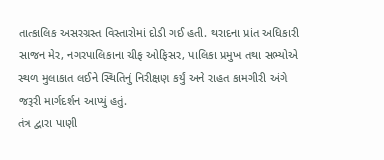તાત્કાલિક અસરગ્રસ્ત વિસ્તારોમાં દોડી ગઈ હતી. થરાદના પ્રાંત અધિકારી સાજન મેર, નગરપાલિકાના ચીફ ઓફિસર, પાલિકા પ્રમુખ તથા સભ્યોએ સ્થળ મુલાકાત લઈને સ્થિતિનું નિરીક્ષણ કર્યું અને રાહત કામગીરી અંગે જરૂરી માર્ગદર્શન આપ્યું હતું.
તંત્ર દ્વારા પાણી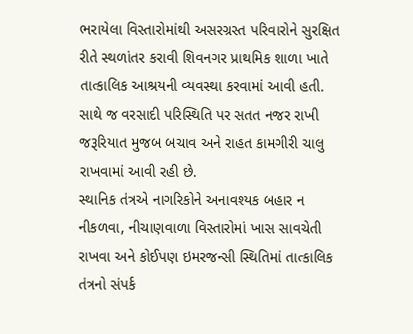ભરાયેલા વિસ્તારોમાંથી અસરગ્રસ્ત પરિવારોને સુરક્ષિત રીતે સ્થળાંતર કરાવી શિવનગર પ્રાથમિક શાળા ખાતે તાત્કાલિક આશ્રયની વ્યવસ્થા કરવામાં આવી હતી. સાથે જ વરસાદી પરિસ્થિતિ પર સતત નજર રાખી જરૂરિયાત મુજબ બચાવ અને રાહત કામગીરી ચાલુ રાખવામાં આવી રહી છે.
સ્થાનિક તંત્રએ નાગરિકોને અનાવશ્યક બહાર ન નીકળવા, નીચાણવાળા વિસ્તારોમાં ખાસ સાવચેતી રાખવા અને કોઈપણ ઇમરજન્સી સ્થિતિમાં તાત્કાલિક તંત્રનો સંપર્ક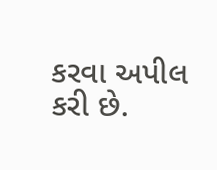કરવા અપીલ કરી છે.